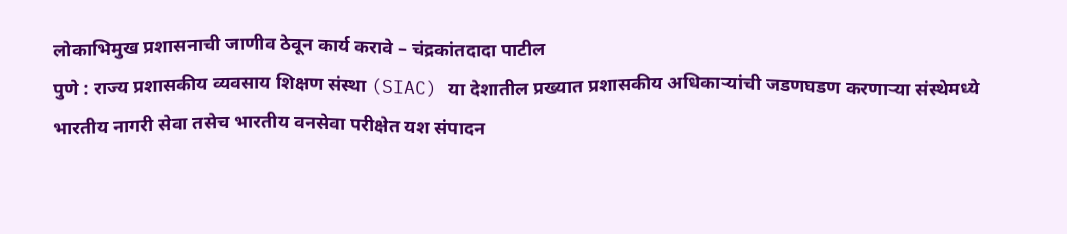लोकाभिमुख प्रशासनाची जाणीव ठेवून कार्य करावे – चंद्रकांतदादा पाटील
पुणे : राज्य प्रशासकीय व्यवसाय शिक्षण संस्था (SIAC) या देशातील प्रख्यात प्रशासकीय अधिकाऱ्यांची जडणघडण करणाऱ्या संस्थेमध्ये भारतीय नागरी सेवा तसेच भारतीय वनसेवा परीक्षेत यश संपादन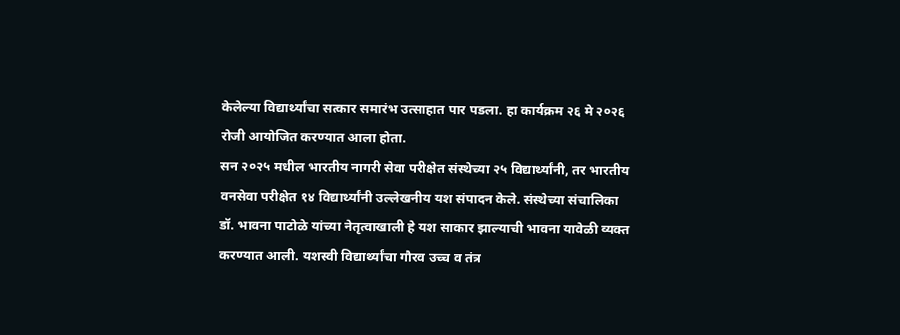केलेल्या विद्यार्थ्यांचा सत्कार समारंभ उत्साहात पार पडला. हा कार्यक्रम २६ मे २०२६ रोजी आयोजित करण्यात आला होता.
सन २०२५ मधील भारतीय नागरी सेवा परीक्षेत संस्थेच्या २५ विद्यार्थ्यांनी, तर भारतीय वनसेवा परीक्षेत १४ विद्यार्थ्यांनी उल्लेखनीय यश संपादन केले. संस्थेच्या संचालिका डॉ. भावना पाटोळे यांच्या नेतृत्वाखाली हे यश साकार झाल्याची भावना यावेळी व्यक्त करण्यात आली. यशस्वी विद्यार्थ्यांचा गौरव उच्च व तंत्र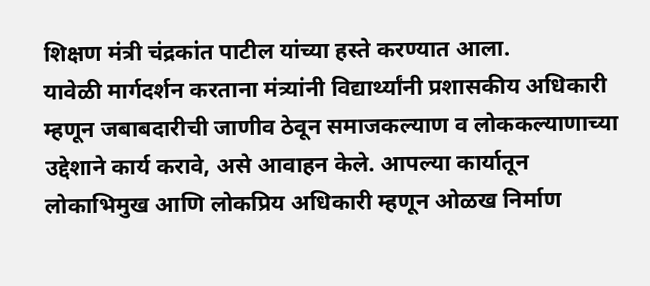शिक्षण मंत्री चंद्रकांत पाटील यांच्या हस्ते करण्यात आला.
यावेळी मार्गदर्शन करताना मंत्र्यांनी विद्यार्थ्यांनी प्रशासकीय अधिकारी म्हणून जबाबदारीची जाणीव ठेवून समाजकल्याण व लोककल्याणाच्या उद्देशाने कार्य करावे, असे आवाहन केले. आपल्या कार्यातून लोकाभिमुख आणि लोकप्रिय अधिकारी म्हणून ओळख निर्माण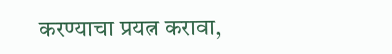करण्याचा प्रयत्न करावा,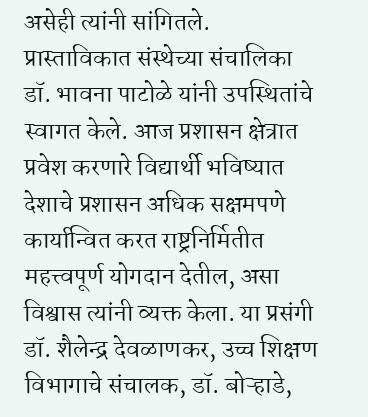असेही त्यांनी सांगितले.
प्रास्ताविकात संस्थेच्या संचालिका डॉ. भावना पाटोळे यांनी उपस्थितांचे स्वागत केले. आज प्रशासन क्षेत्रात प्रवेश करणारे विद्यार्थी भविष्यात देशाचे प्रशासन अधिक सक्षमपणे कार्यान्वित करत राष्ट्रनिर्मितीत महत्त्वपूर्ण योगदान देतील, असा विश्वास त्यांनी व्यक्त केला. या प्रसंगी डॉ. शैलेन्द्र देवळाणकर, उच्च शिक्षण विभागाचे संचालक, डॉ. बोऱ्हाडे,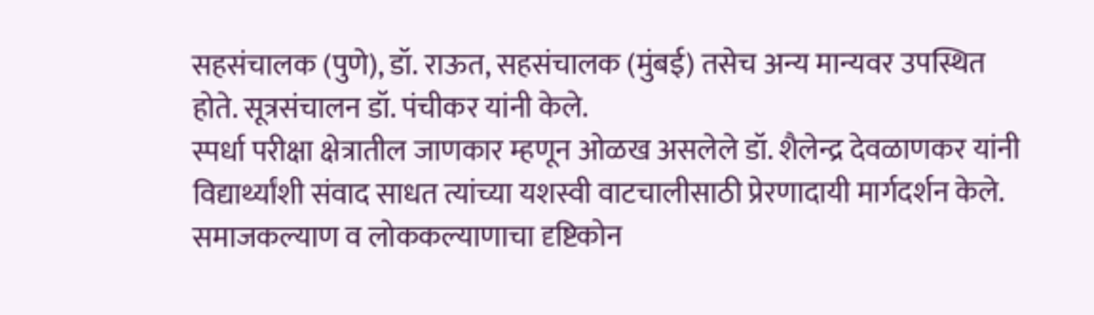सहसंचालक (पुणे), डॉ. राऊत, सहसंचालक (मुंबई) तसेच अन्य मान्यवर उपस्थित होते. सूत्रसंचालन डॉ. पंचीकर यांनी केले.
स्पर्धा परीक्षा क्षेत्रातील जाणकार म्हणून ओळख असलेले डॉ. शैलेन्द्र देवळाणकर यांनी विद्यार्थ्यांशी संवाद साधत त्यांच्या यशस्वी वाटचालीसाठी प्रेरणादायी मार्गदर्शन केले. समाजकल्याण व लोककल्याणाचा दृष्टिकोन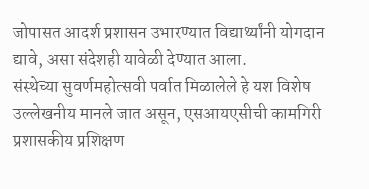जोपासत आदर्श प्रशासन उभारण्यात विद्यार्थ्यांनी योगदान द्यावे, असा संदेशही यावेळी देण्यात आला.
संस्थेच्या सुवर्णमहोत्सवी पर्वात मिळालेले हे यश विशेष उल्लेखनीय मानले जात असून, एसआयएसीची कामगिरी प्रशासकीय प्रशिक्षण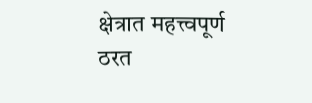क्षेत्रात महत्त्वपूर्ण ठरत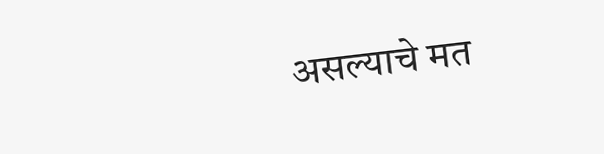असल्याचे मत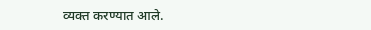व्यक्त करण्यात आले.